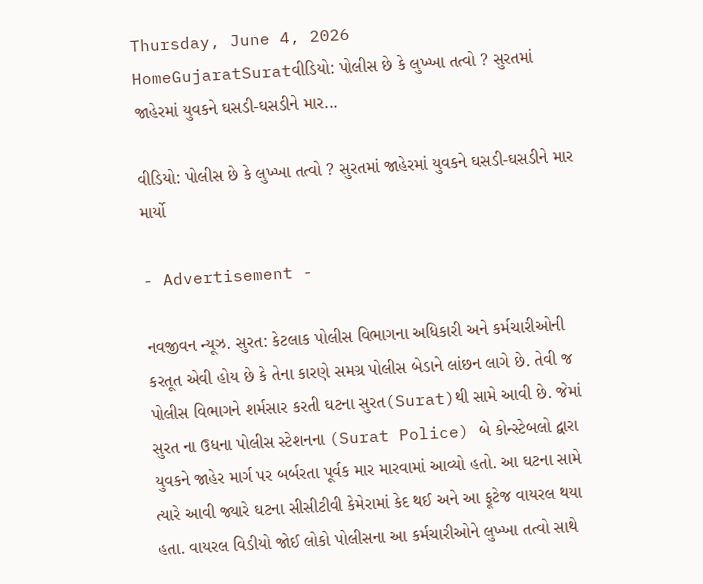Thursday, June 4, 2026
HomeGujaratSuratવીડિયો: પોલીસ છે કે લુખ્ખા તત્વો ? સુરતમાં જાહેરમાં યુવકને ઘસડી-ઘસડીને માર...

વીડિયો: પોલીસ છે કે લુખ્ખા તત્વો ? સુરતમાં જાહેરમાં યુવકને ઘસડી-ઘસડીને માર માર્યો

- Advertisement -

નવજીવન ન્યૂઝ. સુરત: કેટલાક પોલીસ વિભાગના અધિકારી અને કર્મચારીઓની કરતૂત એવી હોય છે કે તેના કારણે સમગ્ર પોલીસ બેડાને લાંછન લાગે છે. તેવી જ પોલીસ વિભાગને શર્મસાર કરતી ઘટના સુરત(Surat)થી સામે આવી છે. જેમાં સુરત ના ઉધના પોલીસ સ્ટેશનના (Surat Police) બે કોન્સ્ટેબલો દ્વારા યુવકને જાહેર માર્ગ પર બર્બરતા પૂર્વક માર મારવામાં આવ્યો હતો. આ ઘટના સામે ત્યારે આવી જ્યારે ઘટના સીસીટીવી કેમેરામાં કેદ થઈ અને આ ફૂટેજ વાયરલ થયા હતા. વાયરલ વિડીયો જોઈ લોકો પોલીસના આ કર્મચારીઓને લુખ્ખા તત્વો સાથે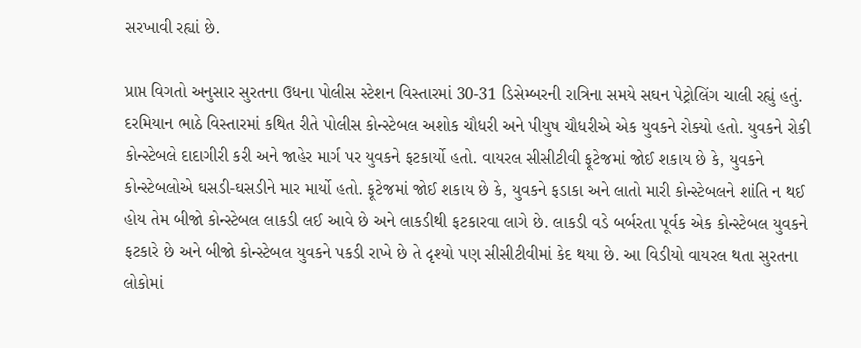સરખાવી રહ્યાં છે.

પ્રાપ્ત વિગતો અનુસાર સુરતના ઉધના પોલીસ સ્ટેશન વિસ્તારમાં 30-31 ડિસેમ્બરની રાત્રિના સમયે સઘન પેટ્રોલિંગ ચાલી રહ્યું હતું. દરમિયાન ભાઠે વિસ્તારમાં કથિત રીતે પોલીસ કોન્સ્ટેબલ અશોક ચૌધરી અને પીયુષ ચૌધરીએ એક યુવકને રોક્યો હતો. યુવકને રોકી કોન્સ્ટેબલે દાદાગીરી કરી અને જાહેર માર્ગ પર યુવકને ફટકાર્યો હતો. વાયરલ સીસીટીવી ફૂટેજમાં જોઈ શકાય છે કે, યુવકને કોન્સ્ટેબલોએ ઘસડી-ઘસડીને માર માર્યો હતો. ફૂટેજમાં જોઈ શકાય છે કે, યુવકને ફડાકા અને લાતો મારી કોન્સ્ટેબલને શાંતિ ન થઈ હોય તેમ બીજો કોન્સ્ટેબલ લાકડી લઈ આવે છે અને લાકડીથી ફટકારવા લાગે છે. લાકડી વડે બર્બરતા પૂર્વક એક કોન્સ્ટેબલ યુવકને ફટકારે છે અને બીજો કોન્સ્ટેબલ યુવકને પકડી રાખે છે તે દૃશ્યો પણ સીસીટીવીમાં કેદ થયા છે. આ વિડીયો વાયરલ થતા સુરતના લોકોમાં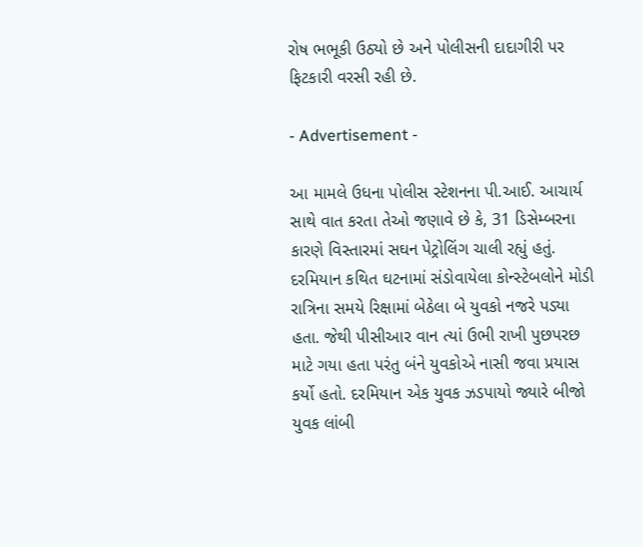રોષ ભભૂકી ઉઠ્યો છે અને પોલીસની દાદાગીરી પર ફિટકારી વરસી રહી છે.

- Advertisement -

આ મામલે ઉધના પોલીસ સ્ટેશનના પી.આઈ. આચાર્ય સાથે વાત કરતા તેઓ જણાવે છે કે, 31 ડિસેમ્બરના કારણે વિસ્તારમાં સઘન પેટ્રોલિંગ ચાલી રહ્યું હતું. દરમિયાન કથિત ઘટનામાં સંડોવાયેલા કોન્સ્ટેબલોને મોડી રાત્રિના સમયે રિક્ષામાં બેઠેલા બે યુવકો નજરે પડ્યા હતા. જેથી પીસીઆર વાન ત્યાં ઉભી રાખી પુછપરછ માટે ગયા હતા પરંતુ બંને યુવકોએ નાસી જવા પ્રયાસ કર્યો હતો. દરમિયાન એક યુવક ઝડપાયો જ્યારે બીજો યુવક લાંબી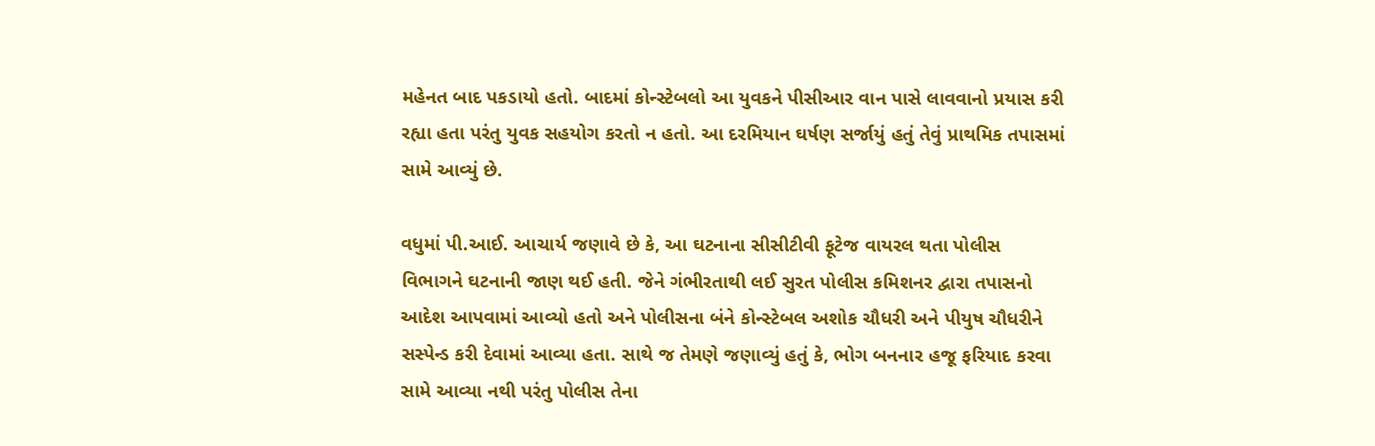મહેનત બાદ પકડાયો હતો. બાદમાં કોન્સ્ટેબલો આ યુવકને પીસીઆર વાન પાસે લાવવાનો પ્રયાસ કરી રહ્યા હતા પરંતુ યુવક સહયોગ કરતો ન હતો. આ દરમિયાન ઘર્ષણ સર્જાયું હતું તેવું પ્રાથમિક તપાસમાં સામે આવ્યું છે.

વધુમાં પી.આઈ. આચાર્ય જણાવે છે કે, આ ઘટનાના સીસીટીવી ફૂટેજ વાયરલ થતા પોલીસ વિભાગને ઘટનાની જાણ થઈ હતી. જેને ગંભીરતાથી લઈ સુરત પોલીસ કમિશનર દ્વારા તપાસનો આદેશ આપવામાં આવ્યો હતો અને પોલીસના બંને કોન્સ્ટેબલ અશોક ચૌધરી અને પીયુષ ચૌધરીને સસ્પેન્ડ કરી દેવામાં આવ્યા હતા. સાથે જ તેમણે જણાવ્યું હતું કે, ભોગ બનનાર હજૂ ફરિયાદ કરવા સામે આવ્યા નથી પરંતુ પોલીસ તેના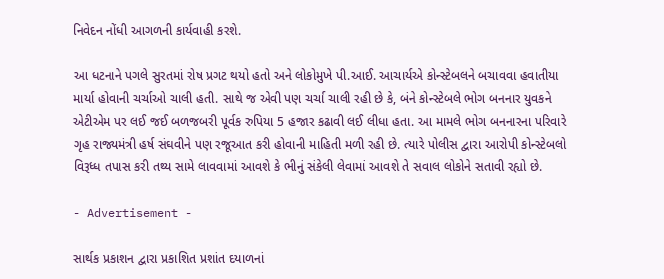નિવેદન નોંધી આગળની કાર્યવાહી કરશે.

આ ધટનાને પગલે સુરતમાં રોષ પ્રગટ થયો હતો અને લોકોમુખે પી.આઈ. આચાર્યએ કોન્સ્ટેબલને બચાવવા હવાતીયા માર્યા હોવાની ચર્ચાઓ ચાલી હતી. સાથે જ એવી પણ ચર્ચા ચાલી રહી છે કે, બંને કોન્સ્ટેબલે ભોગ બનનાર યુવકને એટીએમ પર લઈ જઈ બળજબરી પૂર્વક રુપિયા 5 હજાર કઢાવી લઈ લીધા હતા. આ મામલે ભોગ બનનારના પરિવારે ગૃહ રાજ્યમંત્રી હર્ષ સંઘવીને પણ રજૂઆત કરી હોવાની માહિતી મળી રહી છે. ત્યારે પોલીસ દ્વારા આરોપી કોન્સ્ટેબલો વિરૂધ્ધ તપાસ કરી તથ્ય સામે લાવવામાં આવશે કે ભીનું સંકેલી લેવામાં આવશે તે સવાલ લોકોને સતાવી રહ્યો છે.

- Advertisement -

સાર્થક પ્રકાશન દ્વારા પ્રકાશિત પ્રશાંત દયાળનાં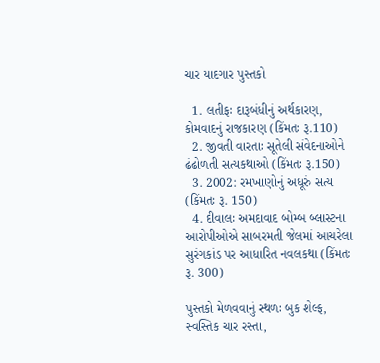ચાર યાદગાર પુસ્તકો

  1. લતીફઃ દારૂબંધીનું અર્થકારણ, કોમવાદનું રાજકારણ (કિંમતઃ રૂ.110)
  2. જીવતી વારતાઃ સૂતેલી સંવેદનાઓને ઢંઢોળતી સત્યકથાઓ (કિંમતઃ રૂ.150)
  3. 2002: રમખાણોનું અધૂરું સત્ય (કિંમતઃ રૂ. 150)
  4. દીવાલઃ અમદાવાદ બોમ્બ બ્લાસ્ટના આરોપીઓએ સાબરમતી જેલમાં આચરેલા સુરંગકાંડ પર આધારિત નવલકથા (કિંમતઃ રૂ. 300)

પુસ્તકો મેળવવાનું સ્થળઃ બુક શેલ્ફ, સ્વસ્તિક ચાર રસ્તા,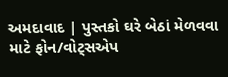અમદાવાદ | પુસ્તકો ઘરે બેઠાં મેળવવા માટે ફોન/વોટ્સએપ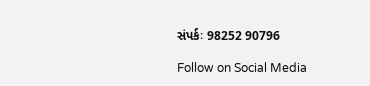સંપર્કઃ 98252 90796

Follow on Social Media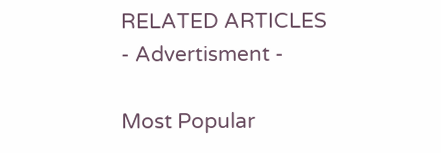RELATED ARTICLES
- Advertisment -

Most Popular